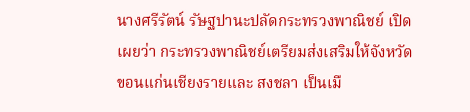นางศรีรัตน์ รัษฐปานะปลัดกระทรวงพาณิชย์ เปิดเผยว่า กระทรวงพาณิชย์เตรียมส่งเสริมให้จังหวัดขอนแก่นเชียงรายและ สงชลา เป็นเมื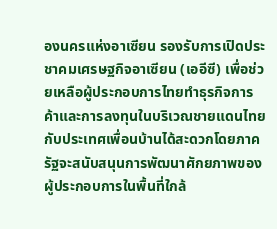องนครแห่งอาเซียน รองรับการเปิดประชาคมเศรษฐกิจอาเซียน (เออีซี) เพื่อช่วยเหลือผู้ประกอบการไทยทำธุรกิจการค้าและการลงทุนในบริเวณชายแดนไทยกับประเทศเพื่อนบ้านได้สะดวกโดยภาครัฐจะสนับสนุนการพัฒนาศักยภาพของผู้ประกอบการในพื้นที่ใกล้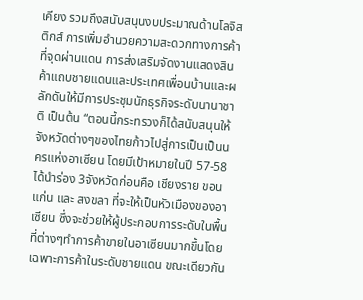เคียง รวมถึงสนับสนุนงบประมาณด้านโลจิสติกส์ การเพิ่มอำนวยความสะดวกทางการค้าที่จุดผ่านแดน การส่งเสริมจัดงานแสดงสินค้าแถบชายแดนและประเทศเพื่อนบ้านและผลักดันให้มีการประชุมนักธุรกิจระดับนานาชาติ เป็นต้น “ตอนนี้กระทรวงก็ได้สนับสนุนให้จังหวัดต่างๆของไทยก้าวไปสู่การเป็นเป็นนครแห่งอาเซียน โดยมีเป้าหมายในปี 57-58 ได้นำร่อง 3จังหวัดก่อนคือ เชียงราย ขอนแก่น และ สงขลา ที่จะให้เป็นหัวเมืองของอาเซียน ซึ่งจะช่วยให้ผู้ประกอบการระดับในพื้นที่ต่างๆทำการค้าขายในอาเซียนมากขึ้นโดยเฉพาะการค้าในระดับชายแดน ขณะเดียวกัน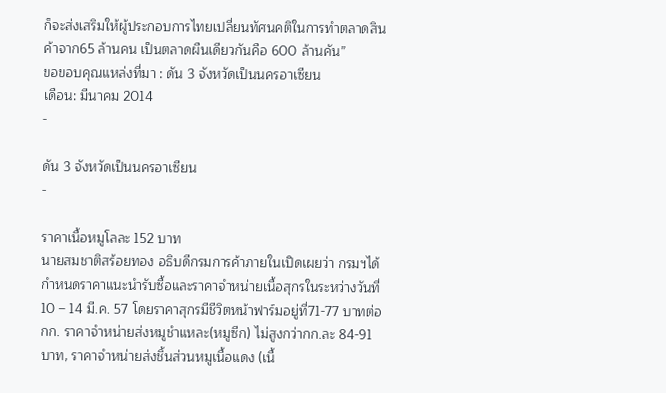ก็จะส่งเสริมให้ผู้ประกอบการไทยเปลี่ยนทัศนคติในการทำตลาดสินค้าจาก65 ล้านคน เป็นตลาดผืนเดียวกันคือ 600 ล้านคัน”
ขอขอบคุณแหล่งที่มา : ดัน 3 จังหวัดเป็นนครอาเซียน
เดือน: มีนาคม 2014
-

ดัน 3 จังหวัดเป็นนครอาเซียน
-

ราคาเนื้อหมูโลละ 152 บาท
นายสมชาติสร้อยทอง อธิบดีกรมการค้าภายในเปิดเผยว่า กรมฯได้กำหนดราคาแนะนำรับซื้อและราคาจำหน่ายเนื้อสุกรในระหว่างวันที่10 – 14 มี.ค. 57 โดยราคาสุกรมีชีวิตหน้าฟาร์มอยู่ที่71-77 บาทต่อกก. ราคาจำหน่ายส่งหมูชำแหละ(หมูซีก) ไม่สูงกว่ากก.ละ 84-91 บาท, ราคาจำหน่ายส่งชิ้นส่วนหมูเนื้อแดง (เนื้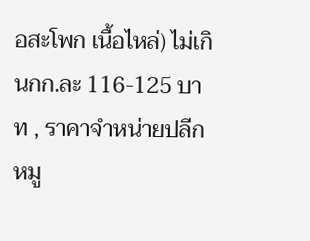อสะโพก เนื้อไหล่) ไม่เกินกก.ละ 116-125 บาท , ราคาจำหน่ายปลีกหมู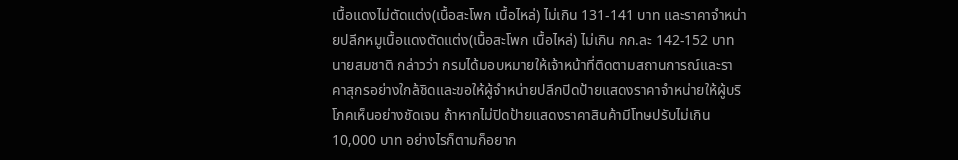เนื้อแดงไม่ตัดแต่ง(เนื้อสะโพก เนื้อไหล่) ไม่เกิน 131-141 บาท และราคาจำหน่ายปลีกหมูเนื้อแดงตัดแต่ง(เนื้อสะโพก เนื้อไหล่) ไม่เกิน กก.ละ 142-152 บาท นายสมชาติ กล่าวว่า กรมได้มอบหมายให้เจ้าหน้าที่ติดตามสถานการณ์และราคาสุกรอย่างใกล้ชิดและขอให้ผู้จำหน่ายปลีกปิดป้ายแสดงราคาจำหน่ายให้ผู้บริโภคเห็นอย่างชัดเจน ถ้าหากไม่ปิดป้ายแสดงราคาสินค้ามีโทษปรับไม่เกิน10,000 บาท อย่างไรก็ตามก็อยาก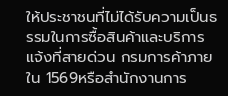ให้ประชาชนที่ไม่ได้รับความเป็นธรรมในการซื้อสินค้าและบริการแจ้งที่สายด่วน กรมการค้าภายใน 1569หรือสำนักงานการ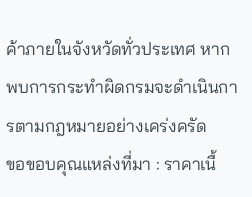ค้าภายในจังหวัดทั่วประเทศ หากพบการกระทำผิดกรมจะดำเนินการตามกฎหมายอย่างเคร่งครัด
ขอขอบคุณแหล่งที่มา : ราคาเนื้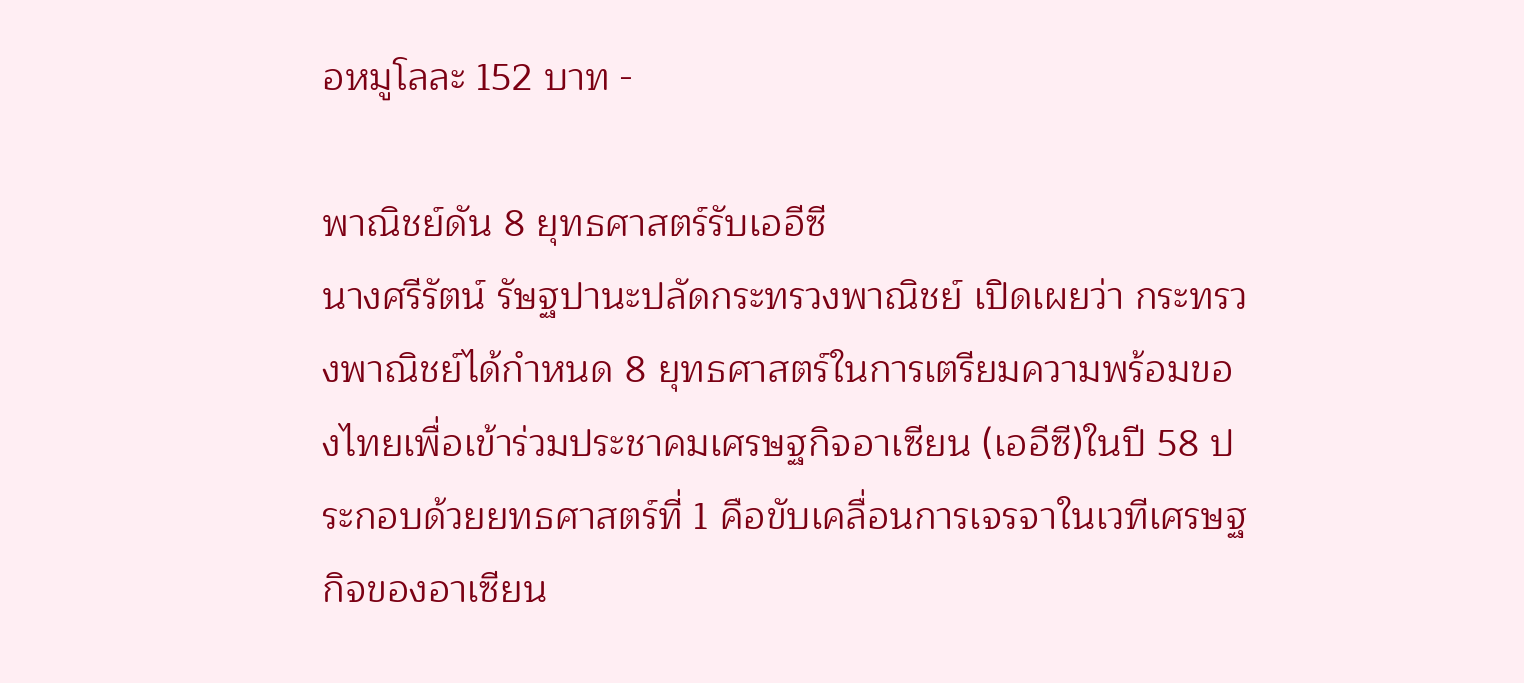อหมูโลละ 152 บาท -

พาณิชย์ดัน 8 ยุทธศาสตร์รับเออีซี
นางศรีรัตน์ รัษฐปานะปลัดกระทรวงพาณิชย์ เปิดเผยว่า กระทรวงพาณิชย์ได้กำหนด 8 ยุทธศาสตร์ในการเตรียมความพร้อมของไทยเพื่อเข้าร่วมประชาคมเศรษฐกิจอาเซียน (เออีซี)ในปี 58 ประกอบด้วยยทธศาสตร์ที่ 1 คือขับเคลื่อนการเจรจาในเวทีเศรษฐกิจของอาเซียน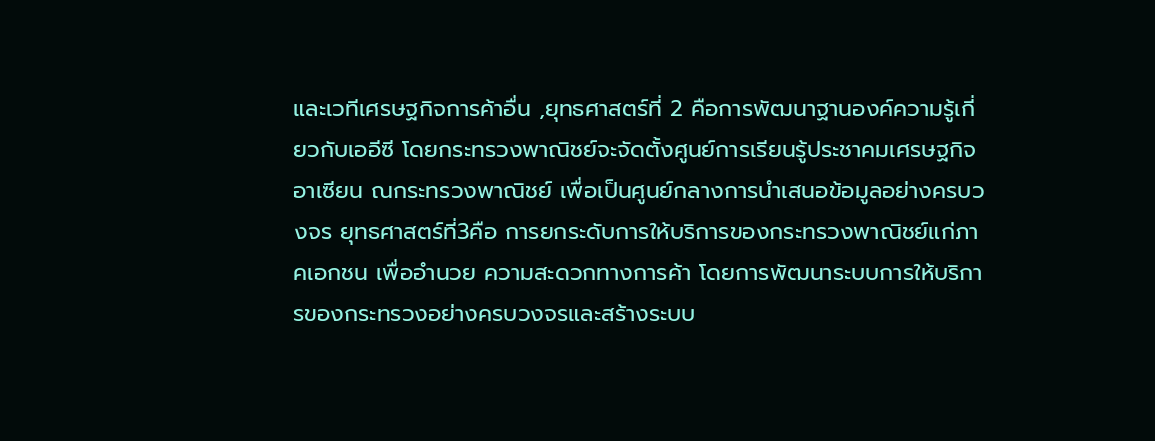และเวทีเศรษฐกิจการค้าอื่น ,ยุทธศาสตร์ที่ 2 คือการพัฒนาฐานองค์ความรู้เกี่ยวกับเออีซี โดยกระทรวงพาณิชย์จะจัดตั้งศูนย์การเรียนรู้ประชาคมเศรษฐกิจอาเซียน ณกระทรวงพาณิชย์ เพื่อเป็นศูนย์กลางการนำเสนอข้อมูลอย่างครบวงจร ยุทธศาสตร์ที่3คือ การยกระดับการให้บริการของกระทรวงพาณิชย์แก่ภาคเอกชน เพื่ออำนวย ความสะดวกทางการค้า โดยการพัฒนาระบบการให้บริการของกระทรวงอย่างครบวงจรและสร้างระบบ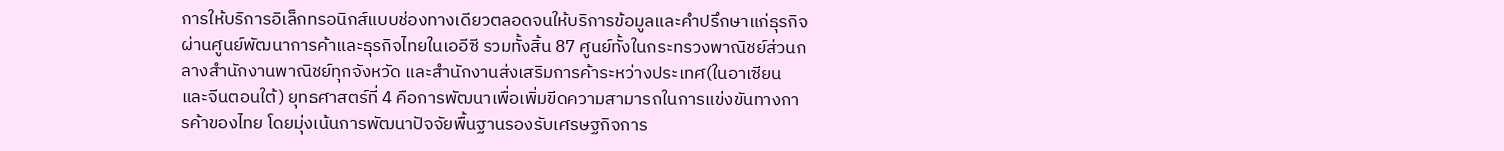การให้บริการอิเล็กทรอนิกส์แบบช่องทางเดียวตลอดจนให้บริการข้อมูลและคำปรึกษาแก่ธุรกิจผ่านศูนย์พัฒนาการค้าและธุรกิจไทยในเออีซี รวมทั้งสิ้น 87 ศูนย์ทั้งในกระทรวงพาณิชย์ส่วนกลางสำนักงานพาณิชย์ทุกจังหวัด และสำนักงานส่งเสริมการค้าระหว่างประเทศ(ในอาเซียนและจีนตอนใต้) ยุทธศาสตร์ที่ 4 คือการพัฒนาเพื่อเพิ่มขีดความสามารถในการแข่งขันทางการค้าของไทย โดยมุ่งเน้นการพัฒนาปัจจัยพื้นฐานรองรับเศรษฐกิจการ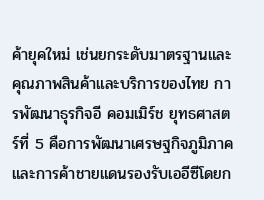ค้ายุคใหม่ เช่นยกระดับมาตรฐานและคุณภาพสินค้าและบริการของไทย การพัฒนาธุรกิจอี คอมเมิร์ช ยุทธศาสตร์ที่ 5 คือการพัฒนาเศรษฐกิจภูมิภาคและการค้าชายแดนรองรับเออีซีโดยก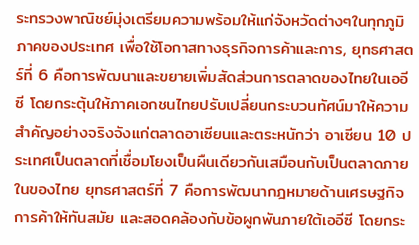ระทรวงพาณิชย์มุ่งเตรียมความพร้อมให้แก่จังหวัดต่างๆในทุกภูมิภาคของประเทศ เพื่อใช้โอกาสทางธุรกิจการค้าและการ, ยุทธศาสตร์ที่ 6 คือการพัฒนาและขยายเพิ่มสัดส่วนการตลาดของไทยในเออีซี โดยกระตุ้นให้ภาคเอกชนไทยปรับเปลี่ยนกระบวนทัศน์มาให้ความสำคัญอย่างจริงจังแก่ตลาดอาเซียนและตระหนักว่า อาเซียน 10 ประเทศเป็นตลาดที่เชื่อมโยงเป็นผืนเดียวกันเสมือนกับเป็นตลาดภายในของไทย ยุทธศาสตร์ที่ 7 คือการพัฒนากฎหมายด้านเศรษฐกิจการค้าให้ทันสมัย และสอดคล้องกับข้อผูกพันภายใต้เออีซี โดยกระ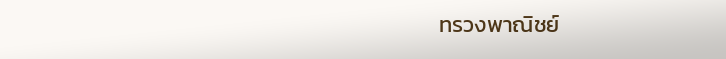ทรวงพาณิชย์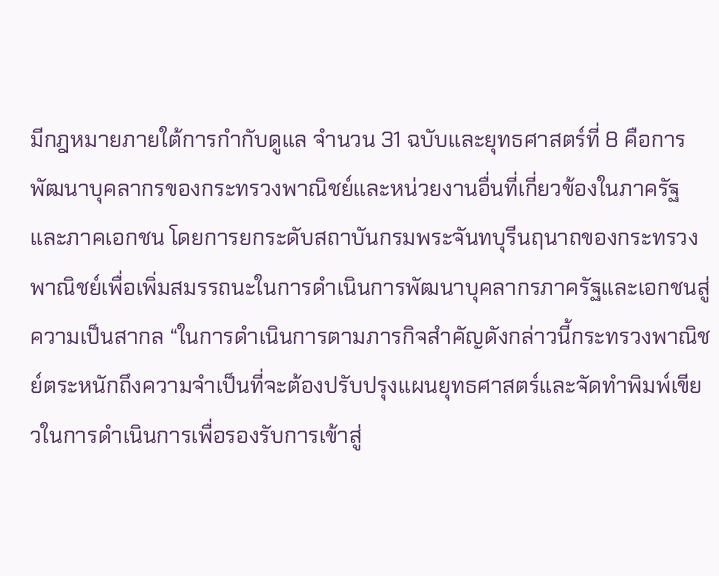มีกฎหมายภายใต้การกำกับดูแล จำนวน 31 ฉบับและยุทธศาสตร์ที่ 8 คือการพัฒนาบุคลากรของกระทรวงพาณิชย์และหน่วยงานอื่นที่เกี่ยวข้องในภาครัฐและภาคเอกชน โดยการยกระดับสถาบันกรมพระจันทบุรีนฤนาถของกระทรวงพาณิชย์เพื่อเพิ่มสมรรถนะในการดำเนินการพัฒนาบุคลากรภาครัฐและเอกชนสู่ความเป็นสากล “ในการดำเนินการตามภารกิจสำคัญดังกล่าวนี้กระทรวงพาณิชย์ตระหนักถึงความจำเป็นที่จะต้องปรับปรุงแผนยุทธศาสตร์และจัดทำพิมพ์เขียวในการดำเนินการเพื่อรองรับการเข้าสู่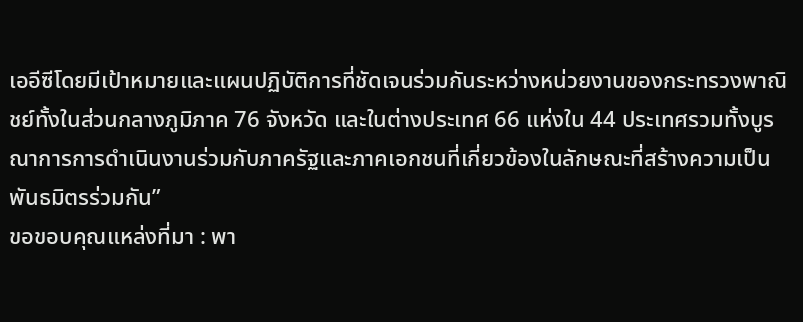เออีซีโดยมีเป้าหมายและแผนปฏิบัติการที่ชัดเจนร่วมกันระหว่างหน่วยงานของกระทรวงพาณิชย์ทั้งในส่วนกลางภูมิภาค 76 จังหวัด และในต่างประเทศ 66 แห่งใน 44 ประเทศรวมทั้งบูรณาการการดำเนินงานร่วมกับภาครัฐและภาคเอกชนที่เกี่ยวข้องในลักษณะที่สร้างความเป็นพันธมิตรร่วมกัน”
ขอขอบคุณแหล่งที่มา : พา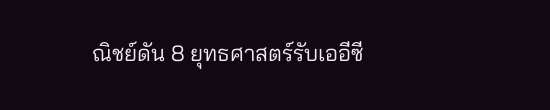ณิชย์ดัน 8 ยุทธศาสตร์รับเออีซี